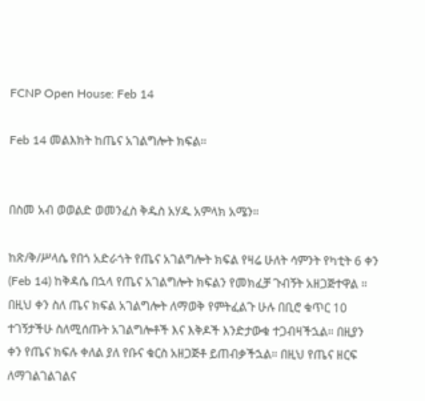FCNP Open House: Feb 14

Feb 14 መልእክት ከጤና አገልግሎት ክፍል።


በስመ አብ ወወልድ ወመንፈስ ቅዱስ አሃዱ አምላክ አሜን።

ከጽ/ቅ/ሥላሴ የበጎ አድራጎት የጤና አገልግሎት ክፍል የዛሬ ሁለት ሳምንት የካቲት 6 ቀን (Feb 14) ከቅዳሴ በኋላ የጤና አገልግሎት ክፍልን የመክፈቻ ጉብኝት አዘጋጅተዋል ። በዚህ ቀን ስለ ጤና ክፍል አገልግሎት ለማወቅ የምትፈልጉ ሁሉ በቢሮ ቁጥር 10 ተገኝታችሁ ስለሚሰጡት አገልግሎቶች እና እቅዶች እንድታውቁ ተጋብዛችኋል። በዚያን ቀን የጤና ክፍሉ ቀለል ያለ የቡና ቁርስ አዘጋጅቶ ይጠብቃችኋል። በዚህ የጤና ዘርፍ ለማገልገልገልና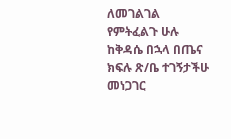ለመገልገል የምትፈልጉ ሁሉ ከቅዳሴ በኋላ በጤና ክፍሉ ጽ/ቤ ተገኝታችሁ መነጋገር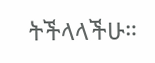ትችላላችሁ።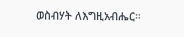ወስብሃት ለእግዚአብሔር።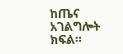ከጤና አገልግሎት ክፍል።